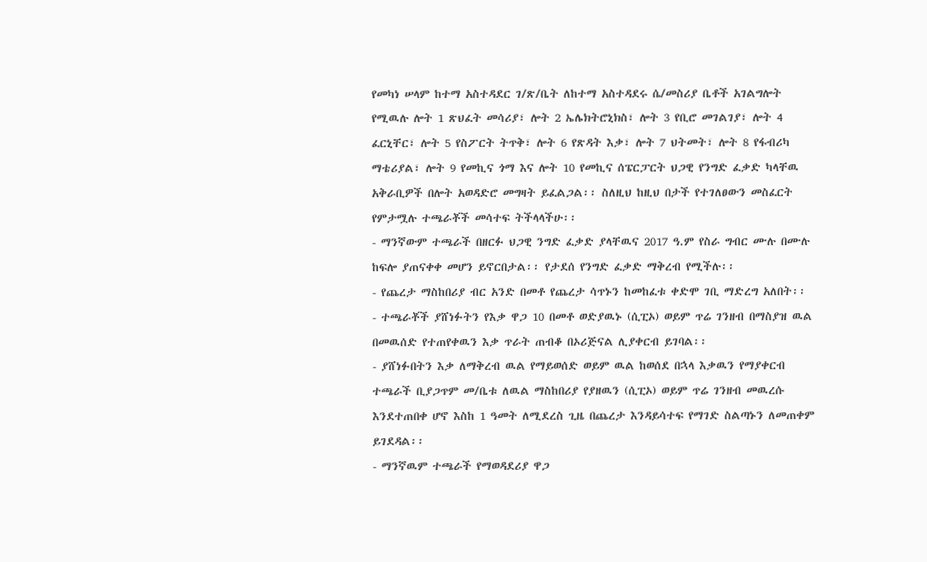የመካነ ሠላም ከተማ አስተዳደር ገ/ጽ/ቤት ለከተማ አስተዳደሩ ሴ/መስሪያ ቤቶች አገልግሎት የሚዉሉ ሎት 1 ጽህፈት መሳሪያ፣ ሎት 2 ኤሌክትሮኒክስ፣ ሎት 3 የቢሮ መገልገያ፣ ሎት 4 ፈርኒቸር፣ ሎት 5 የስፖርት ትጥቅ፣ ሎት 6 የጽዳት እቃ፣ ሎት 7 ህትመት፣ ሎት 8 የፋብሪካ ማቴሪያል፣ ሎት 9 የመኪና ጎማ እና ሎት 10 የመኪና ሰፔርፓርት ህጋዊ የንግድ ፈቃድ ካላቸዉ አቅራቢዎች በሎት አወዳድሮ መግዛት ይፈልጋል፡፡ ስለዚህ ከዚህ በታች የተገለፀውን መስፈርት የምታሟሉ ተጫራቾች መሳተፍ ትችላላችሁ፡፡
- ማንኛውም ተጫራች በዘርፉ ህጋዊ ንግድ ፈቃድ ያላቸዉና 2017 ዓ.ም የስራ ግብር ሙሉ በሙሉ ከፍሎ ያጠናቀቀ መሆን ይኖርበታል፡፡ የታደሰ የንግድ ፈቃድ ማቅረብ የሚችሉ፡፡
- የጨረታ ማስከበሪያ ብር አንድ በመቶ የጨረታ ሳጥኑን ከመከፈቱ ቀድሞ ገቢ ማድረግ አለበት፡፡
- ተጫራቾች ያሸነፉትን የእቃ ዋጋ 10 በመቶ ወድያዉኑ (ሲፒኦ) ወይም ጥሬ ገንዘብ በማስያዝ ዉል በመዉሰድ የተጠየቀዉን እቃ ጥራት ጠብቆ በኦሪጅናል ሊያቀርብ ይገባል፡፡
- ያሸነፉበትን እቃ ለማቅረብ ዉል የማይወሰድ ወይም ዉል ከወሰደ በኋላ እቃዉን የማያቀርብ ተጫራች ቢያጋጥም መ/ቤቱ ለዉል ማስከበሪያ የያዘዉን (ሲፒኦ) ወይም ጥሬ ገንዘብ መዉረሱ እንደተጠበቀ ሆኖ እስከ 1 ዓመት ለሚደረስ ጊዜ በጨረታ እንዳይሳተፍ የማገድ ስልጣኑን ለመጠቀም ይገደዳል፡፡
- ማንኛዉም ተጫራች የማወዳደሪያ ዋጋ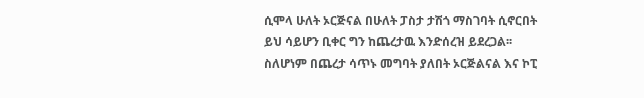ሲሞላ ሁለት ኦርጅናል በሁለት ፓስታ ታሽጎ ማስገባት ሲኖርበት ይህ ሳይሆን ቢቀር ግን ከጨረታዉ እንድሰረዝ ይደረጋል፡፡ ስለሆነም በጨረታ ሳጥኑ መግባት ያለበት ኦርጅልናል እና ኮፒ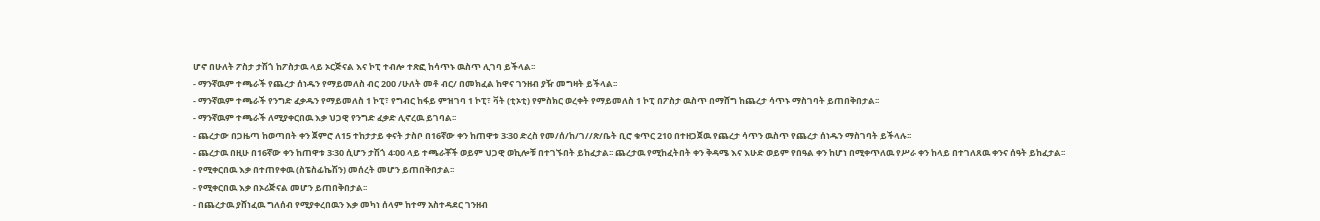ሆኖ በሁለት ፖስታ ታሽጎ ከፖስታዉ ላይ ኦርጅናል እና ኮፒ ተብሎ ተጽፎ ከሳጥኑ ዉስጥ ሊገባ ይችላል፡፡
- ማንኛዉም ተጫራች የጨረታ ሰነዱን የማይመለስ ብር 200 /ሁለት መቶ ብር/ በመክፈል ከዋና ገንዘብ ያዥ መግዛት ይችላል፡፡
- ማንኛዉም ተጫራች የንግድ ፈቃዱን የማይመለስ 1 ኮፒ፣ የግብር ከፋይ ምዝገባ 1 ኮፒ፣ ቫት (ቲኦቲ) የምስክር ወረቀት የማይመለስ 1 ኮፒ በፖስታ ዉስጥ በማሸግ ከጨረታ ሳጥኑ ማስገባት ይጠበቅበታል፡፡
- ማንኛዉም ተጫራች ለሚያቀርበዉ እቃ ህጋዊ የንግድ ፈቃድ ሊኖረዉ ይገባል፡፡
- ጨረታው በጋዜጣ ከወጣበት ቀን ጀምሮ ለ15 ተከታታይ ቀናት ታስቦ በ16ኛው ቀን ከጠዋቱ 3፡30 ድረስ የመ/ሰ/ከ/ገ//ጽ/ቤት ቢሮ ቁጥር 210 በተዘጋጀዉ የጨረታ ሳጥን ዉስጥ የጨረታ ሰነዱን ማስገባት ይችላሉ፡፡
- ጨረታዉ በዚሁ በ16ኛው ቀን ከጠዋቱ 3፡30 ሲሆን ታሽጎ 4፡00 ላይ ተጫራቾች ወይም ህጋዊ ወኪሎቹ በተገኙበት ይከፈታል፡፡ ጨረታዉ የሚከፈትበት ቀን ቅዳሜ እና እሁድ ወይም የበዓል ቀን ከሆነ በሚቀጥለዉ የሥራ ቀን ከላይ በተገለጸዉ ቀንና ሰዓት ይከፈታል፡፡
- የሚቀርበዉ እቃ በተጠየቀዉ (ስፔስፊኬሽን) መሰረት መሆን ይጠበቅበታል፡፡
- የሚቀርበዉ እቃ በኦሪጅናል መሆን ይጠበቅበታል፡፡
- በጨረታዉ ያሸነፈዉ ግለሰብ የሚያቀረበዉን እቃ መካነ ሰላም ከተማ አስተዳደር ገንዘብ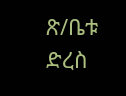ጽ/ቤቱ ድረስ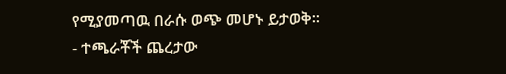የሚያመጣዉ በራሱ ወጭ መሆኑ ይታወቅ፡፡
- ተጫራቾች ጨረታው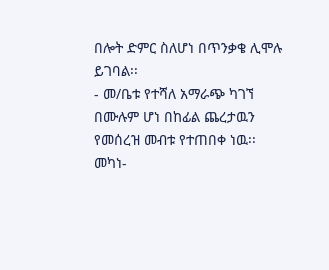በሎት ድምር ስለሆነ በጥንቃቄ ሊሞሉ ይገባል፡፡
- መ/ቤቱ የተሻለ አማራጭ ካገኘ በሙሉም ሆነ በከፊል ጨረታዉን የመሰረዝ መብቱ የተጠበቀ ነዉ፡፡
መካነ-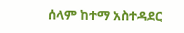ሰላም ከተማ አስተዳደር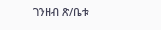ገንዘብ ጽ/ቤቱ